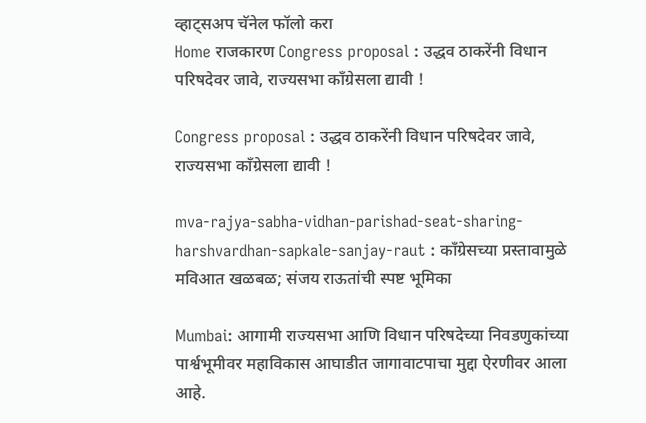व्हाट्सअप चॅनेल फॉलो करा
Home राजकारण Congress proposal : उद्धव ठाकरेंनी विधान परिषदेवर जावे, राज्यसभा काँग्रेसला द्यावी !

Congress proposal : उद्धव ठाकरेंनी विधान परिषदेवर जावे, राज्यसभा काँग्रेसला द्यावी !

mva-rajya-sabha-vidhan-parishad-seat-sharing-harshvardhan-sapkale-sanjay-raut : काँग्रेसच्या प्रस्तावामुळे मविआत खळबळ; संजय राऊतांची स्पष्ट भूमिका

Mumbai: आगामी राज्यसभा आणि विधान परिषदेच्या निवडणुकांच्या पार्श्वभूमीवर महाविकास आघाडीत जागावाटपाचा मुद्दा ऐरणीवर आला आहे.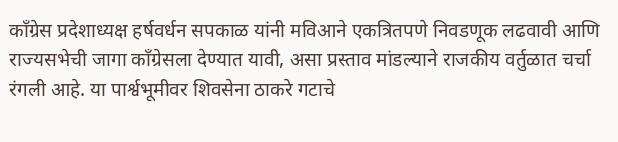काँग्रेस प्रदेशाध्यक्ष हर्षवर्धन सपकाळ यांनी मविआने एकत्रितपणे निवडणूक लढवावी आणि राज्यसभेची जागा काँग्रेसला देण्यात यावी, असा प्रस्ताव मांडल्याने राजकीय वर्तुळात चर्चा रंगली आहे. या पार्श्वभूमीवर शिवसेना ठाकरे गटाचे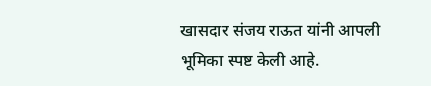खासदार संजय राऊत यांनी आपली भूमिका स्पष्ट केली आहे.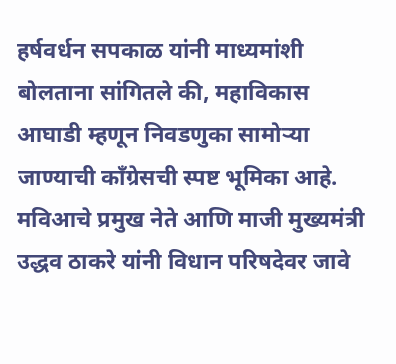हर्षवर्धन सपकाळ यांनी माध्यमांशी बोलताना सांगितले की, महाविकास आघाडी म्हणून निवडणुका सामोऱ्या जाण्याची काँग्रेसची स्पष्ट भूमिका आहे. मविआचे प्रमुख नेते आणि माजी मुख्यमंत्री उद्धव ठाकरे यांनी विधान परिषदेवर जावे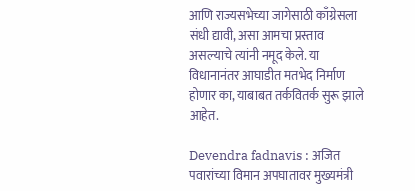आणि राज्यसभेच्या जागेसाठी काँग्रेसला संधी द्यावी, असा आमचा प्रस्ताव असल्याचे त्यांनी नमूद केले. या विधानानंतर आघाडीत मतभेद निर्माण होणार का, याबाबत तर्कवितर्क सुरू झाले आहेत.

Devendra fadnavis : अजित पवारांच्या विमान अपघातावर मुख्यमंत्री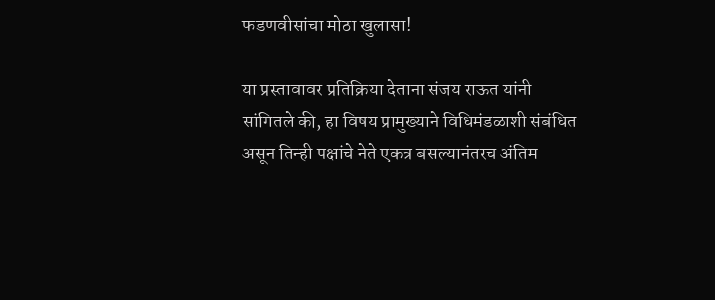फडणवीसांचा मोठा खुलासा!

या प्रस्तावावर प्रतिक्रिया देताना संजय राऊत यांनी सांगितले की, हा विषय प्रामुख्याने विधिमंडळाशी संबंधित असून तिन्ही पक्षांचे नेते एकत्र बसल्यानंतरच अंतिम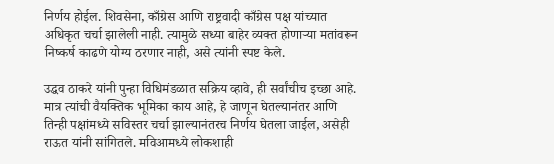निर्णय होईल. शिवसेना, काँग्रेस आणि राष्ट्रवादी काँग्रेस पक्ष यांच्यात अधिकृत चर्चा झालेली नाही. त्यामुळे सध्या बाहेर व्यक्त होणाऱ्या मतांवरून निष्कर्ष काढणे योग्य ठरणार नाही, असे त्यांनी स्पष्ट केले.

उद्धव ठाकरे यांनी पुन्हा विधिमंडळात सक्रिय व्हावे, ही सर्वांचीच इच्छा आहे. मात्र त्यांची वैयक्तिक भूमिका काय आहे, हे जाणून घेतल्यानंतर आणि तिन्ही पक्षांमध्ये सविस्तर चर्चा झाल्यानंतरच निर्णय घेतला जाईल, असेही राऊत यांनी सांगितले. मविआमध्ये लोकशाही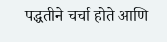पद्धतीने चर्चा होते आणि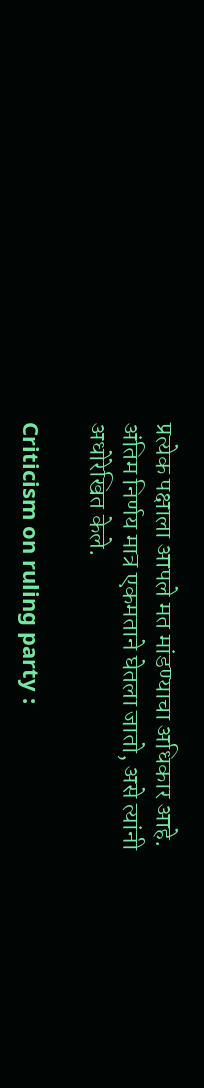प्रत्येक पक्षाला आपले मत मांडण्याचा अधिकार आहे. अंतिम निर्णय मात्र एकमताने घेतला जातो, असे त्यांनी अधोरेखित केले.

Criticism on ruling party :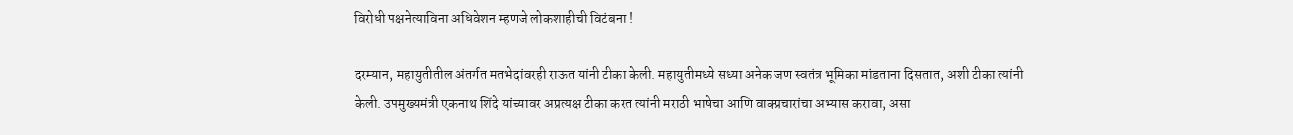विरोधी पक्षनेत्याविना अधिवेशन म्हणजे लोकशाहीची विटंबना !

दरम्यान, महायुतीतील अंतर्गत मतभेदांवरही राऊत यांनी टीका केली. महायुतीमध्ये सध्या अनेक जण स्वतंत्र भूमिका मांडताना दिसतात, अशी टीका त्यांनी केली. उपमुख्यमंत्री एकनाथ शिंदे यांच्यावर अप्रत्यक्ष टीका करत त्यांनी मराठी भाषेचा आणि वाक्प्रचारांचा अभ्यास करावा, असा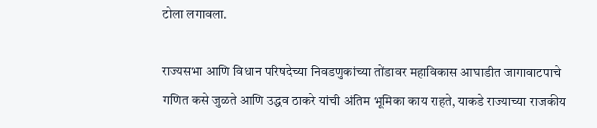टोला लगावला.

राज्यसभा आणि विधान परिषदेच्या निवडणुकांच्या तोंडावर महाविकास आघाडीत जागावाटपाचे गणित कसे जुळते आणि उद्धव ठाकरे यांची अंतिम भूमिका काय राहते, याकडे राज्याच्या राजकीय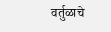वर्तुळाचे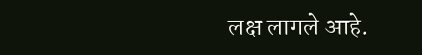लक्ष लागले आहे.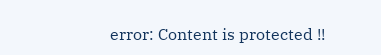error: Content is protected !!